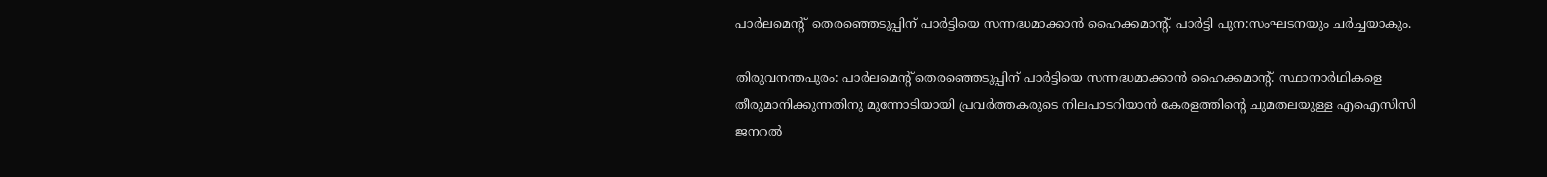പാ‍ർലമെന്‍റ്  തെരഞ്ഞെടുപ്പിന് പാര്‍ട്ടിയെ സന്നദ്ധമാക്കാൻ ഹൈക്കമാന്‍റ്. പാര്‍ട്ടി പുന:സംഘടനയും ചര്‍ച്ചയാകും.

തിരുവനന്തപുരം: പാ‍ർലമെന്‍റ് തെരഞ്ഞെടുപ്പിന് പാര്‍ട്ടിയെ സന്നദ്ധമാക്കാൻ ഹൈക്കമാന്‍റ്. സ്ഥാനാര്‍ഥികളെ തീരുമാനിക്കുന്നതിനു മുന്നോടിയായി പ്രവര്‍ത്തകരുടെ നിലപാടറിയാൻ കേരളത്തിന്‍റെ ചുമതലയുള്ള എഐസിസി ജനറൽ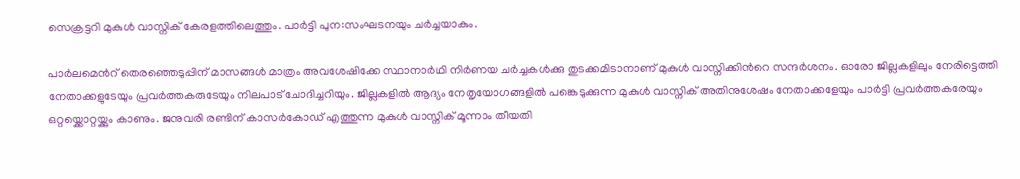സെക്രട്ടറി മുകുൾ വാസ്നിക് കേരളത്തിലെത്തും. പാര്‍ട്ടി പുന:സംഘടനയും ചര്‍ച്ചയാകും.

പാര്‍ലമെന്‍റ് തെരഞ്ഞെടുപ്പിന് മാസങ്ങള്‍ മാത്രം അവശേഷിക്കേ സ്ഥാനാര്‍ഥി നി‍ർണയ ചര്‍ച്ചകള്‍ക്കു തുടക്കമിടാനാണ് മുകുൾ വാസ്നിക്കിന്‍റെ സന്ദര്‍ശനം. ഓരോ ജില്ലകളിലും നേരിട്ടെത്തി നേതാക്കളുടേയും പ്രവര്‍ത്തകരുടേയും നിലപാട് ചോദിച്ചറിയും. ജില്ലകളില്‍ ആദ്യം നേതൃയോഗങ്ങളില്‍ പങ്കെടുക്കുന്ന മുകുൾ വാസ്നിക് അതിനുശേഷം നേതാക്കളേയും പാര്‍ട്ടി പ്രവര്‍ത്തകരേയും ഒറ്റയ്ക്കൊറ്റയ്ക്കും കാണും. ജനുവരി രണ്ടിന് കാസര്‍കോഡ് എത്തുന്ന മുകുള്‍ വാസ്നിക് മൂന്നാം തീയതി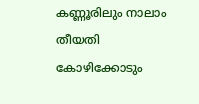കണ്ണൂരിലും നാലാം തീയതി കോഴിക്കോടും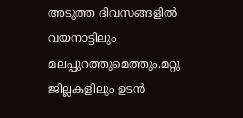അടുത്ത ദിവസങ്ങളിൽ വയനാട്ടിലും മലപ്പുറത്തുമെത്തും.മറ്റു ജില്ലകളിലും ഉടൻ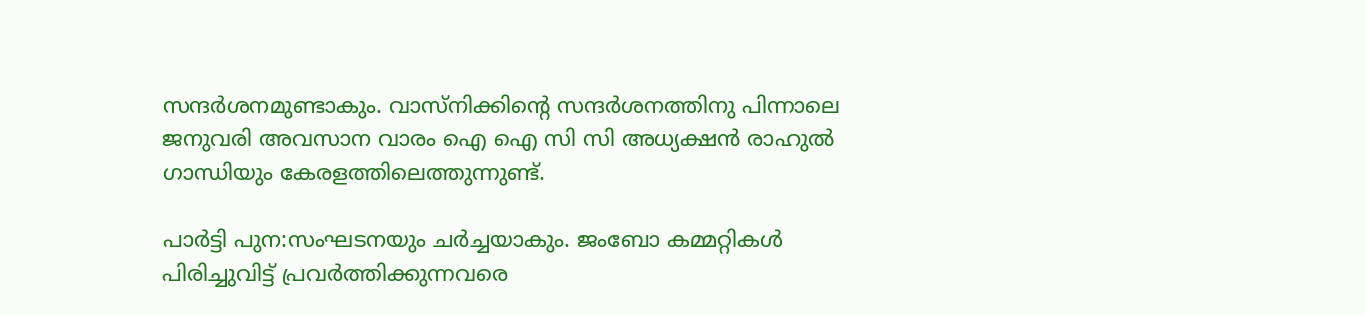സന്ദര്‍ശനമുണ്ടാകും. വാസ്നിക്കിന്‍റെ സന്ദര്‍ശനത്തിനു പിന്നാലെ ജനുവരി അവസാന വാരം ഐ ഐ സി സി അധ്യക്ഷൻ രാഹുല്‍ ഗാന്ധിയും കേരളത്തിലെത്തുന്നുണ്ട്.

പാ‍ർട്ടി പുന:സംഘടനയും ച‍ര്‍ച്ചയാകും. ജംബോ കമ്മറ്റികള്‍ പിരിച്ചുവിട്ട് പ്രവര്‍ത്തിക്കുന്നവരെ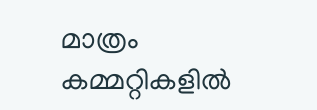മാത്രം കമ്മറ്റികളില്‍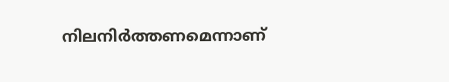നിലനിര്‍ത്തണമെന്നാണ്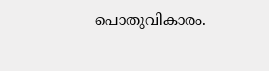പൊതുവികാരം.